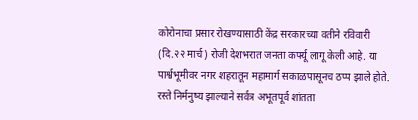कोरोनाचा प्रसार रोखण्यासाठी केंद्र सरकारच्या वतीने रविवारी (दि.२२ मार्च) रोजी देशभरात जनता कर्फ्यू लागू केली आहे. या पार्श्वभूमीवर नगर शहरातून महामार्ग सकाळपासूनच ठप्प झाले होते. रस्ते निर्मनुष्य झाल्याने सर्वत्र अभूतपूर्व शांतता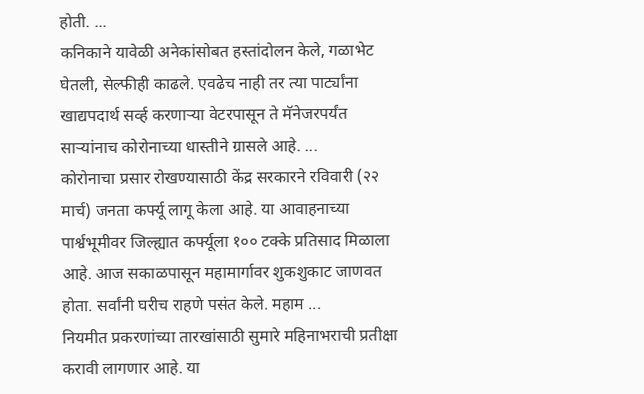होती. ...
कनिकाने यावेळी अनेकांसोबत हस्तांदोलन केले, गळाभेट घेतली, सेल्फीही काढले. एवढेच नाही तर त्या पार्ट्यांना खाद्यपदार्थ सर्व्ह करणाऱ्या वेटरपासून ते मॅनेजरपर्यंत साऱ्यांनाच कोरोनाच्या धास्तीने ग्रासले आहे. ...
कोरोनाचा प्रसार रोखण्यासाठी केंद्र सरकारने रविवारी (२२ मार्च) जनता कर्फ्यू लागू केला आहे. या आवाहनाच्या पार्श्वभूमीवर जिल्ह्यात कर्फ्यूला १०० टक्के प्रतिसाद मिळाला आहे. आज सकाळपासून महामार्गावर शुकशुकाट जाणवत होता. सर्वांनी घरीच राहणे पसंत केले. महाम ...
नियमीत प्रकरणांच्या तारखांसाठी सुमारे महिनाभराची प्रतीक्षा करावी लागणार आहे. या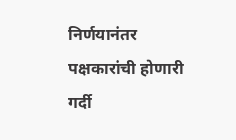निर्णयानंतर पक्षकारांची होणारी गर्दी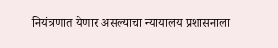नियंत्रणात येणार असल्याचा न्यायालय प्रशासनाला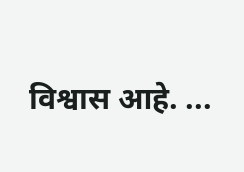विश्वास आहे. ...